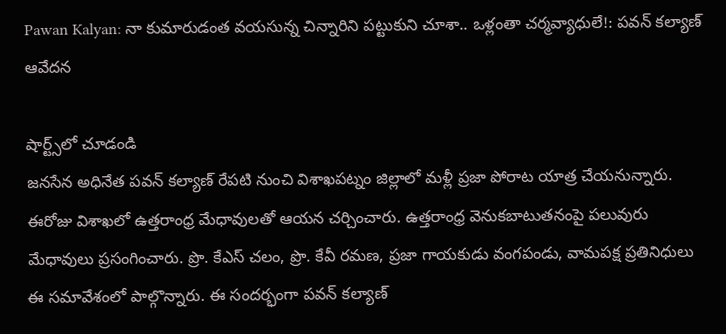Pawan Kalyan: నా కుమారుడంత వయసున్న చిన్నారిని పట్టుకుని చూశా.. ఒళ్లంతా చర్మవ్యాధులే!: పవన్‌ కల్యాణ్‌ ఆవేదన

షార్ట్స్‌లో చూడండి
జనసేన అధినేత పవన్‌ కల్యాణ్‌ రేపటి నుంచి విశాఖపట్నం జిల్లాలో మళ్లీ ప్రజా పోరాట యాత్ర చేయనున్నారు. ఈరోజు విశాఖలో ఉత్తరాంధ్ర మేధావులతో ఆయన చర్చించారు. ఉత్తరాంధ్ర వెనుకబాటుతనంపై పలువురు మేధావులు ప్రసంగించారు. ప్రొ. కేఎస్ చలం, ప్రొ. కేవీ రమణ, ప్రజా గాయకుడు వంగపండు, వామపక్ష ప్రతినిధులు ఈ సమావేశంలో పాల్గొన్నారు. ఈ సందర్భంగా పవన్ కల్యాణ్‌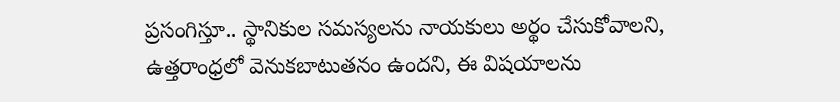ప్రసంగిస్తూ.. స్థానికుల సమస్యలను నాయకులు అర్థం చేసుకోవాలని, ఉత్తరాంధ్రలో వెనుకబాటుతనం ఉందని, ఈ విషయాలను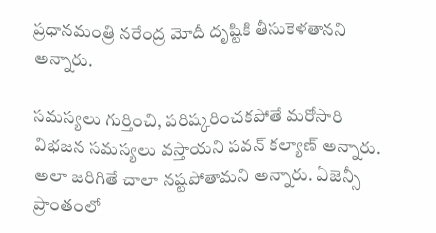ప్రధానమంత్రి నరేంద్ర మోదీ దృష్టికి తీసుకెళతానని అన్నారు.

సమస్యలు గుర్తించి, పరిష్కరించకపోతే మరోసారి విభజన సమస్యలు వస్తాయని పవన్ కల్యాణ్‌ అన్నారు. అలా జరిగితే చాలా నష్టపోతామని అన్నారు. ఏజెన్సీ ప్రాంతంలో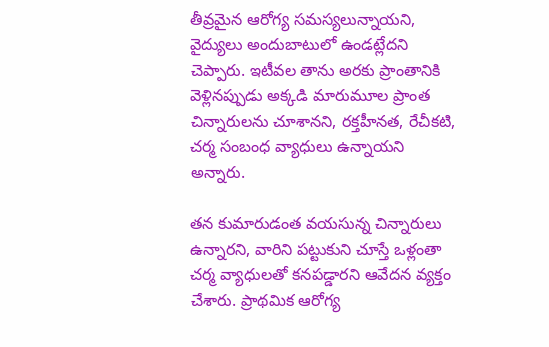తీవ్రమైన ఆరోగ్య సమస్యలున్నాయని, వైద్యులు అందుబాటులో ఉండట్లేదని చెప్పారు. ఇటీవల తాను అరకు ప్రాంతానికి వెళ్లినప్పుడు అక్కడి మారుమూల ప్రాంత చిన్నారులను చూశానని, రక్తహీనత, రేచీకటి, చర్మ సంబంధ వ్యాధులు ఉన్నాయని అన్నారు.

తన కుమారుడంత వయసున్న చిన్నారులు ఉన్నారని, వారిని పట్టుకుని చూస్తే ఒళ్లంతా చర్మ వ్యాధులతో కనపడ్డారని ఆవేదన వ్యక్తం చేశారు. ప్రాథమిక ఆరోగ్య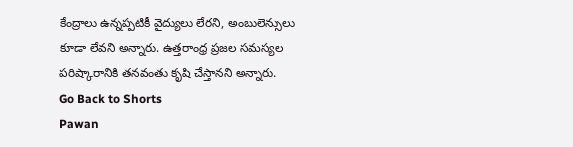కేంద్రాలు ఉన్నప్పటికీ వైద్యులు లేరని, అంబులెన్సులు కూడా లేవని అన్నారు. ఉత్తరాంధ్ర ప్రజల సమస్యల పరిష్కారానికి తనవంతు కృషి చేస్తానని అన్నారు.
Go Back to Shorts
Pawan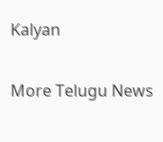Kalyan

More Telugu News